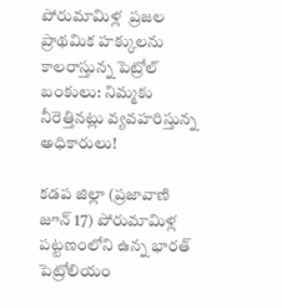పోరుమామిళ్ల  ప్రజల ప్రాథమిక హక్కులను కాలరాస్తున్న పెట్రోల్ బంకులు: నిమ్మకు నీరెత్తినట్లు వ్యవహరిస్తున్న అధికారులు!

కడప జిల్లా (ప్రజావాణి జూన్ 17) పోరుమామిళ్ల పట్టణంలోని ఉన్న భారత్ పెట్రోలియం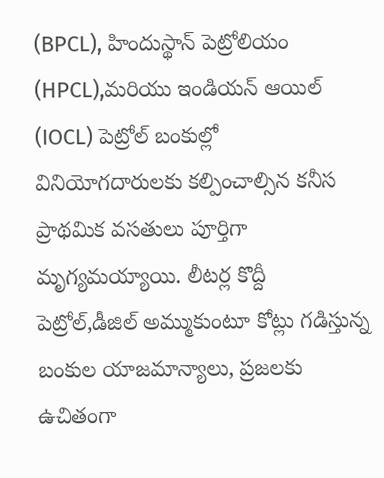(BPCL), హిందుస్థాన్ పెట్రోలియం (HPCL),మరియు ఇండియన్ ఆయిల్ (IOCL) పెట్రోల్ బంకుల్లో వినియోగదారులకు కల్పించాల్సిన కనీస ప్రాథమిక వసతులు పూర్తిగా మృగ్యమయ్యాయి. లీటర్ల కొద్దీ పెట్రోల్,డీజిల్ అమ్ముకుంటూ కోట్లు గడిస్తున్న బంకుల యాజమాన్యాలు, ప్రజలకు ఉచితంగా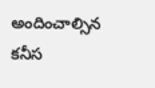అందించాల్సిన కనీస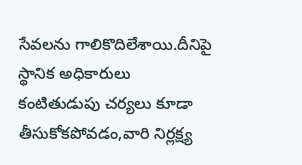సేవలను గాలికొదిలేశాయి.దీనిపై స్థానిక అధికారులు కంటితుడుపు చర్యలు కూడా తీసుకోకపోవడం,వారి నిర్లక్ష్య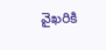వైఖరికి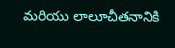మరియు లాలూచీతనానికి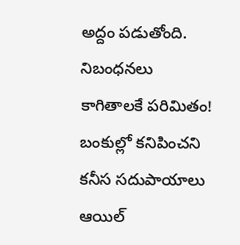అద్దం పడుతోంది. నిబంధనలు కాగితాలకే పరిమితం! బంకుల్లో కనిపించని కనీస సదుపాయాలు ఆయిల్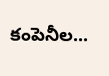కంపెనీల...